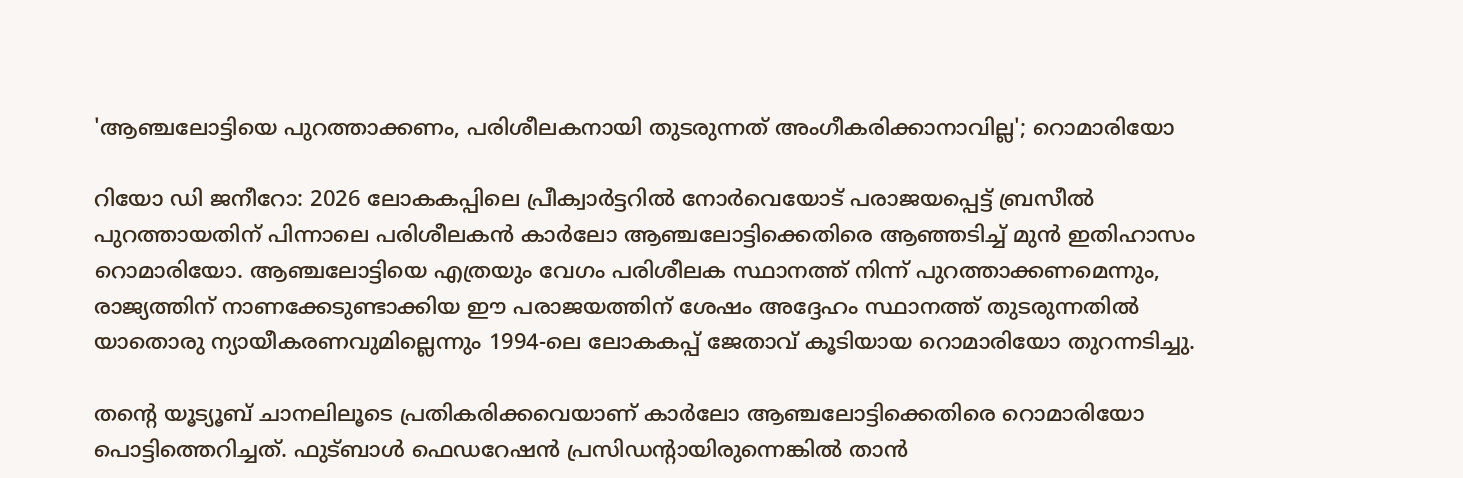'ആഞ്ചലോട്ടിയെ പുറത്താക്കണം, പരിശീലകനായി തുടരുന്നത് അംഗീകരിക്കാനാവില്ല'; റൊമാരിയോ

റിയോ ഡി ജനീറോ: 2026 ലോകകപ്പിലെ പ്രീക്വാർട്ടറിൽ നോർവെയോട് പരാജയപ്പെട്ട് ബ്രസീൽ പുറത്തായതിന് പിന്നാലെ പരിശീലകൻ കാർലോ ആഞ്ചലോട്ടിക്കെതിരെ ആഞ്ഞടിച്ച് മുൻ ഇതിഹാസം റൊമാരിയോ. ആഞ്ചലോട്ടിയെ എത്രയും വേഗം പരിശീലക സ്ഥാനത്ത് നിന്ന് പുറത്താക്കണമെന്നും, രാജ്യത്തിന് നാണക്കേടുണ്ടാക്കിയ ഈ പരാജയത്തിന് ശേഷം അദ്ദേഹം സ്ഥാനത്ത് തുടരുന്നതിൽ യാതൊരു ന്യായീകരണവുമില്ലെന്നും 1994-ലെ ലോകകപ്പ് ജേതാവ് കൂടിയായ റൊമാരിയോ തുറന്നടിച്ചു.

തന്റെ യൂട്യൂബ് ചാനലിലൂടെ പ്രതികരിക്കവെയാണ് കാർലോ ആഞ്ചലോട്ടിക്കെതിരെ റൊമാരിയോ പൊട്ടിത്തെറിച്ചത്. ഫുട്ബാൾ ഫെഡറേഷൻ പ്രസിഡന്റായിരുന്നെങ്കിൽ താൻ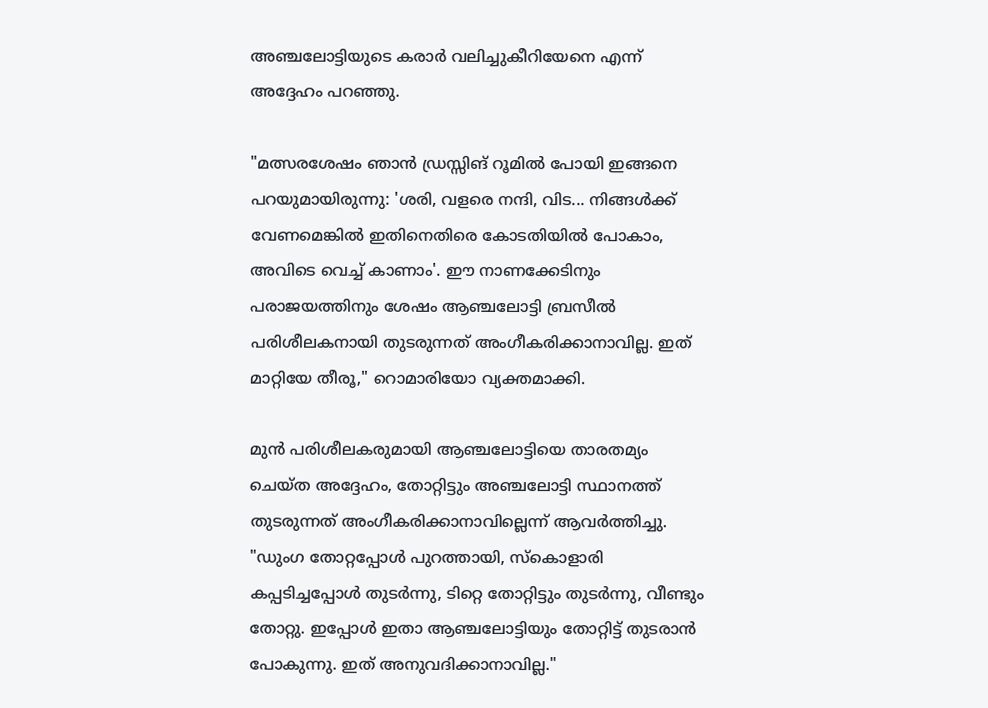അഞ്ചലോട്ടിയുടെ കരാർ വലിച്ചുകീറിയേനെ എന്ന് അദ്ദേഹം പറഞ്ഞു.

"മത്സരശേഷം ഞാൻ ഡ്രസ്സിങ് റൂമിൽ പോയി ഇങ്ങനെ പറയുമായിരുന്നു: 'ശരി, വളരെ നന്ദി, വിട... നിങ്ങൾക്ക് വേണമെങ്കിൽ ഇതിനെതിരെ കോടതിയിൽ പോകാം, അവിടെ വെച്ച് കാണാം'. ഈ നാണക്കേടിനും പരാജയത്തിനും ശേഷം ആഞ്ചലോട്ടി ബ്രസീൽ പരിശീലകനായി തുടരുന്നത് അംഗീകരിക്കാനാവില്ല. ഇത് മാറ്റിയേ തീരൂ," റൊമാരിയോ വ്യക്തമാക്കി.

മുൻ പരിശീലകരുമായി ആഞ്ചലോട്ടിയെ താരതമ്യം ചെയ്ത അദ്ദേഹം, തോറ്റിട്ടും അഞ്ചലോട്ടി സ്ഥാനത്ത് തുടരുന്നത് അംഗീകരിക്കാനാവില്ലെന്ന് ആവർത്തിച്ചു. "ഡുംഗ തോറ്റപ്പോൾ പുറത്തായി, സ്കൊളാരി കപ്പടിച്ചപ്പോൾ തുടർന്നു, ടിറ്റെ തോറ്റിട്ടും തുടർന്നു, വീണ്ടും തോറ്റു. ഇപ്പോൾ ഇതാ ആഞ്ചലോട്ടിയും തോറ്റിട്ട് തുടരാൻ പോകുന്നു. ഇത് അനുവദിക്കാനാവില്ല."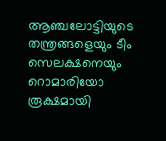ആഞ്ചലോട്ടിയുടെ തന്ത്രങ്ങളെയും ടീം സെലക്ഷനെയും റൊമാരിയോ രൂക്ഷമായി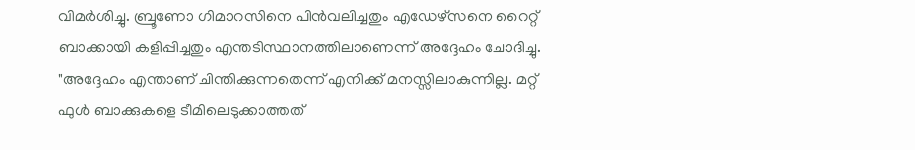വിമർശിച്ചു. ബ്രൂണോ ഗിമാറസിനെ പിൻവലിച്ചതും എഡേഴ്സനെ റൈറ്റ് ബാക്കായി കളിപ്പിച്ചതും എന്തടിസ്ഥാനത്തിലാണെന്ന് അദ്ദേഹം ചോദിച്ചു. "അദ്ദേഹം എന്താണ് ചിന്തിക്കുന്നതെന്ന് എനിക്ക് മനസ്സിലാകുന്നില്ല. മറ്റ് ഫുൾ ബാക്കുകളെ ടീമിലെടുക്കാത്തത്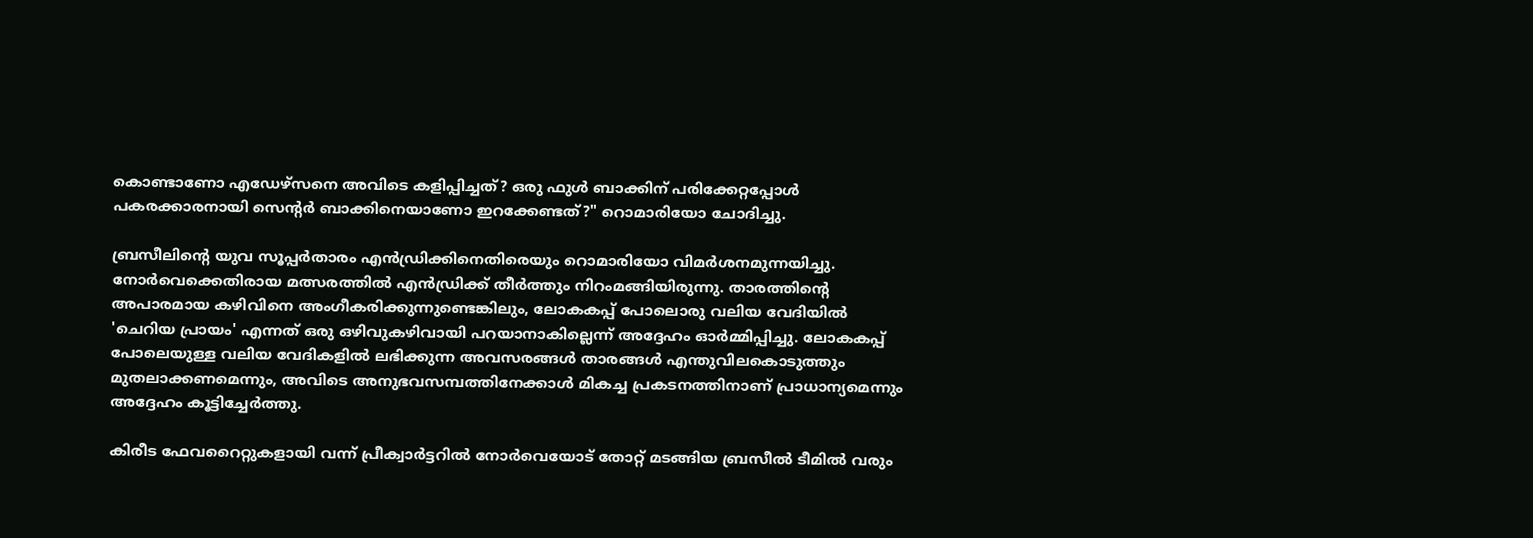കൊണ്ടാണോ എഡേഴ്സനെ അവിടെ കളിപ്പിച്ചത്? ഒരു ഫുൾ ബാക്കിന് പരിക്കേറ്റപ്പോൾ പകരക്കാരനായി സെന്റർ ബാക്കിനെയാണോ ഇറക്കേണ്ടത്?" റൊമാരിയോ ചോദിച്ചു.

ബ്രസീലിന്റെ യുവ സൂപ്പർതാരം എൻഡ്രിക്കിനെതിരെയും റൊമാരിയോ വിമർശനമുന്നയിച്ചു. നോർവെക്കെതിരായ മത്സരത്തിൽ എൻഡ്രിക്ക് തീർത്തും നിറംമങ്ങിയിരുന്നു. താരത്തിന്റെ അപാരമായ കഴിവിനെ അംഗീകരിക്കുന്നുണ്ടെങ്കിലും, ലോകകപ്പ് പോലൊരു വലിയ വേദിയിൽ 'ചെറിയ പ്രായം' എന്നത് ഒരു ഒഴിവുകഴിവായി പറയാനാകില്ലെന്ന് അദ്ദേഹം ഓർമ്മിപ്പിച്ചു. ലോകകപ്പ് പോലെയുള്ള വലിയ വേദികളിൽ ലഭിക്കുന്ന അവസരങ്ങൾ താരങ്ങൾ എന്തുവിലകൊടുത്തും മുതലാക്കണമെന്നും, അവിടെ അനുഭവസമ്പത്തിനേക്കാൾ മികച്ച പ്രകടനത്തിനാണ് പ്രാധാന്യമെന്നും അദ്ദേഹം കൂട്ടിച്ചേർത്തു.

കിരീട ഫേവറൈറ്റുകളായി വന്ന് പ്രീക്വാർട്ടറിൽ നോർവെയോട് തോറ്റ് മടങ്ങിയ ബ്രസീൽ ടീമിൽ വരും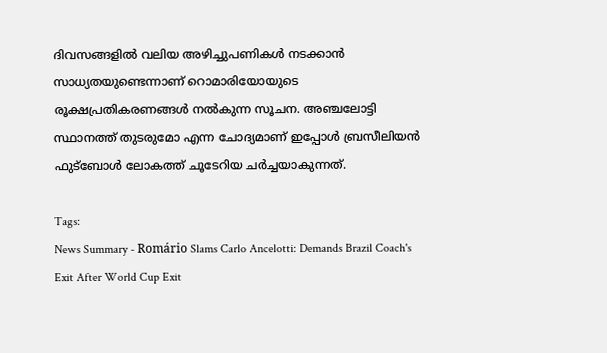ദിവസങ്ങളിൽ വലിയ അഴിച്ചുപണികൾ നടക്കാൻ സാധ്യതയുണ്ടെന്നാണ് റൊമാരിയോയുടെ രൂക്ഷപ്രതികരണങ്ങൾ നൽകുന്ന സൂചന. അഞ്ചലോട്ടി സ്ഥാനത്ത് തുടരുമോ എന്ന ചോദ്യമാണ് ഇപ്പോൾ ബ്രസീലിയൻ ഫുട്ബോൾ ലോകത്ത് ചൂടേറിയ ചർച്ചയാകുന്നത്.

Tags:
News Summary - Romário Slams Carlo Ancelotti: Demands Brazil Coach's Exit After World Cup Exit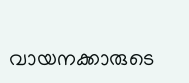വായനക്കാരുടെ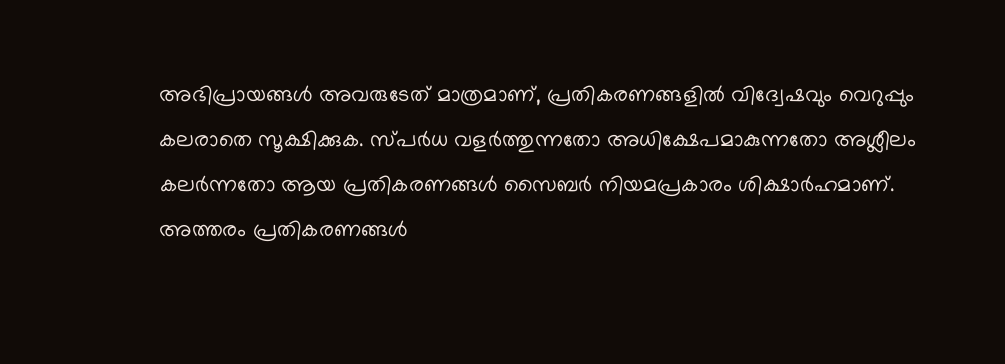അഭിപ്രായങ്ങള്‍ അവരുടേത് മാത്രമാണ്, പ്രതികരണങ്ങളിൽ വിദ്വേഷവും വെറുപ്പും കലരാതെ സൂക്ഷിക്കുക. സ്പർധ വളർത്തുന്നതോ അധിക്ഷേപമാകുന്നതോ അശ്ലീലം കലർന്നതോ ആയ പ്രതികരണങ്ങൾ സൈബർ നിയമപ്രകാരം ശിക്ഷാർഹമാണ്. അത്തരം പ്രതികരണങ്ങൾ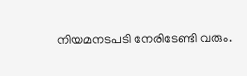നിയമനടപടി നേരിടേണ്ടി വരും.